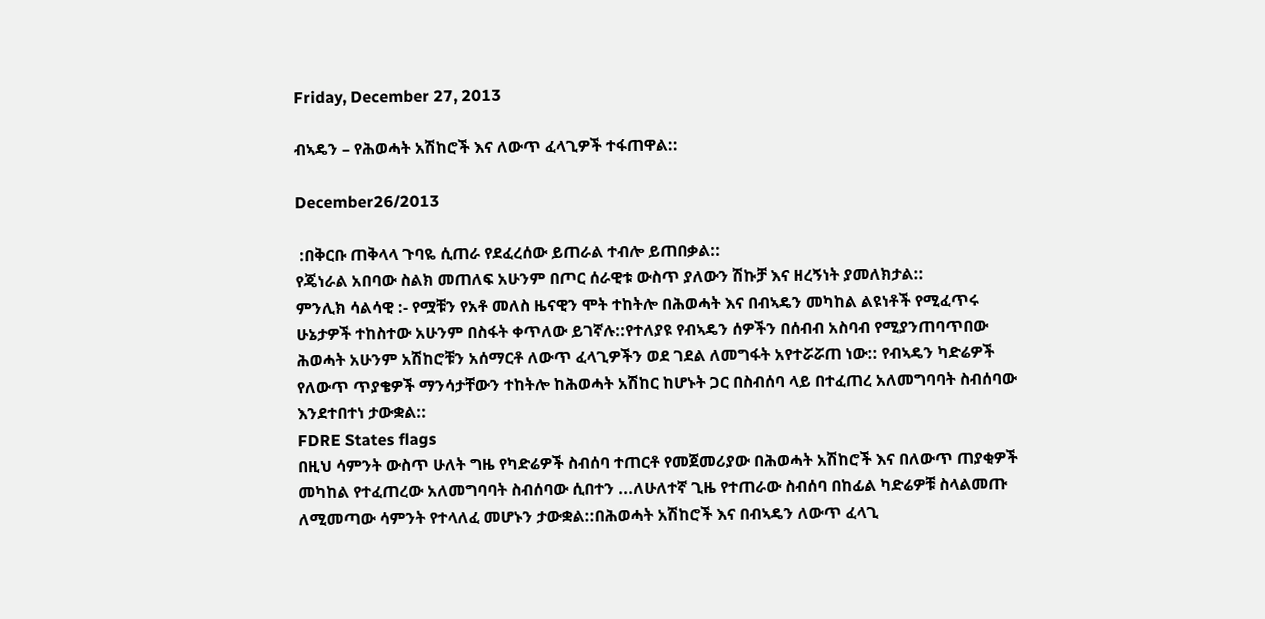Friday, December 27, 2013

ብኣዴን – የሕወሓት አሽከሮች እና ለውጥ ፈላጊዎች ተፋጠዋል::

December26/2013

 :በቅርቡ ጠቅላላ ጉባዬ ሲጠራ የደፈረሰው ይጠራል ተብሎ ይጠበቃል::
የጄነራል አበባው ስልክ መጠለፍ አሁንም በጦር ሰራዊቱ ውስጥ ያለውን ሽኩቻ እና ዘረኝነት ያመለክታል::
ምንሊክ ሳልሳዊ :- የሟቹን የአቶ መለስ ዜናዊን ሞት ተከትሎ በሕወሓት እና በብኣዴን መካከል ልዩነቶች የሚፈጥሩ ሁኔታዎች ተከስተው አሁንም በስፋት ቀጥለው ይገኛሉ::የተለያዩ የብኣዴን ሰዎችን በሰብብ አስባብ የሚያንጠባጥበው ሕወሓት አሁንም አሽከሮቹን አሰማርቶ ለውጥ ፈላጊዎችን ወደ ገደል ለመግፋት አየተሯሯጠ ነው:: የብኣዴን ካድሬዎች የለውጥ ጥያቄዎች ማንሳታቸውን ተከትሎ ከሕወሓት አሽከር ከሆኑት ጋር በስብሰባ ላይ በተፈጠረ አለመግባባት ስብሰባው እንደተበተነ ታውቋል::
FDRE States flags
በዚህ ሳምንት ውስጥ ሁለት ግዜ የካድሬዎች ስብሰባ ተጠርቶ የመጀመሪያው በሕወሓት አሽከሮች እና በለውጥ ጠያቂዎች መካከል የተፈጠረው አለመግባባት ስብሰባው ሲበተን ...ለሁለተኛ ጊዜ የተጠራው ስብሰባ በከፊል ካድሬዎቹ ስላልመጡ ለሚመጣው ሳምንት የተላለፈ መሆኑን ታውቋል::በሕወሓት አሽከሮች እና በብኣዴን ለውጥ ፈላጊ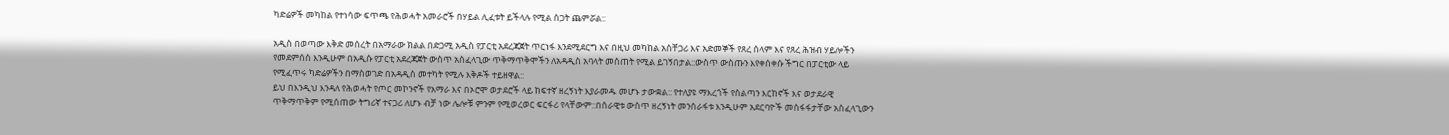ካድሬዎች መካከል የተነሳው ፍጥጫ የሕወሓት አመራሮች በሃይል ሊፈቱት ይችላሉ የሚል ስጋት ጨምሯል::

አዲስ በወጣው እቅድ መሰረት በአማራው ክልል በድጋሚ አዲስ የፓርቲ አደረጃጀት ጥርነፋ እንደሚደርግ እና በዚህ መካከል አስቸጋሪ እና አድመኞች የጸረ ሰላም እና የጸረ ሕዝብ ሃይሎችን የመደምሰስ እንዲሁም በአዲሱ የፓርቲ አደረጃጀት ውስጥ አስፈላጊው ጥቅማጥቅሞችን ለአዳዲስ አባላት መስጠት የሚል ይገኝበታል::ውስጥ ውስጡን እየቀሰቀሱ ችግር በፓርቲው ላይ የሚፈጥሩ ካድሬዎችን በማስወገድ በአዳዲስ መተካት የሚሉ እቅዶች ተይዘዋል::
ይህ በእንዲህ እንዳለ የሕወሓት የጦር መኮንኖች የአማራ እና በኦሮሞ ወታደሮች ላይ ከፍተኛ ዘረኝነት እያራመዱ መሆኑ ታውቋል:: የተለያዩ ማእረጎች የስልጣን እርከኖች እና ወታደራዊ ጥቅማጥቅም የሚሰጠው ትግሪኛ ተናጋሪ ለሆኑ ብቻ ነው ሌሎቹ ምንም የሚወረወር ፍርፋሪ የላቸውም::በሰራዊቱ ውስጥ ዘረኝነት መንሰራፋቱ እንዲሁም አደርባዮች መስፋፋታቸው አስፈላጊውን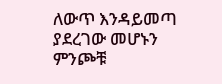ለውጥ እንዳይመጣ ያደረገው መሆኑን ምንጮቹ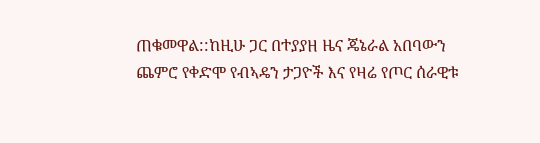ጠቁመዋል::ከዚሁ ጋር በተያያዘ ዜና ጄኔራል አበባውን ጨምሮ የቀድሞ የብኣዴን ታጋዮች እና የዛሬ የጦር ሰራዊቱ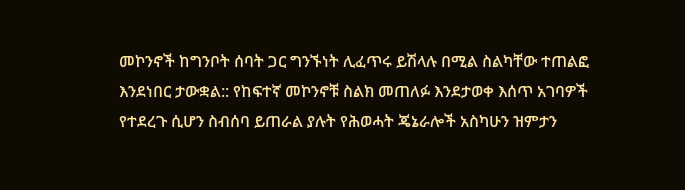መኮንኖች ከግንቦት ሰባት ጋር ግንኙነት ሊፈጥሩ ይሽላሉ በሚል ስልካቸው ተጠልፎ እንደነበር ታውቋል:: የከፍተኛ መኮንኖቹ ስልክ መጠለፉ እንደታወቀ እሰጥ አገባዎች የተደረጉ ሲሆን ስብሰባ ይጠራል ያሉት የሕወሓት ጄኔራሎች አስካሁን ዝምታን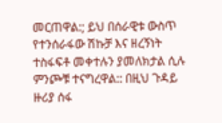መርጠዋል:; ይህ በሰራዊቱ ውስጥ የተንሰራፋው ሽኩቻ እና ዘረኝነት ተስፋፍቶ መቀተሉን ያመለክታል ሲሉ ምንጮቹ ተናግረዋል:: በዚህ ጉዳይ ዙሪያ ሰፋ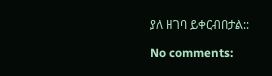ያለ ዘገባ ይቀርብበታል::

No comments: